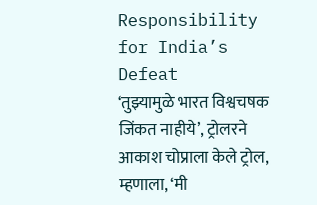Responsibility for India’s Defeat
‘तुझ्यामुळे भारत विश्वचषक जिंकत नाहीये’, ट्रोलरने आकाश चोप्राला केले ट्रोल, म्हणाला, ‘मी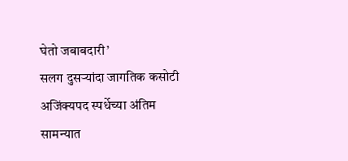घेतो जबाबदारी’
सलग दुसऱ्यांदा जागतिक कसोटी अजिंक्यपद स्पर्धेच्या अंतिम सामन्यात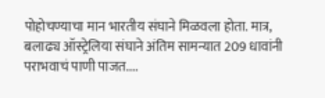पोहोचण्याचा मान भारतीय संघाने मिळवला होता. मात्र, बलाढ्य ऑस्ट्रेलिया संघाने अंतिम सामन्यात 209 धावांनी पराभवाचं पाणी पाजत....